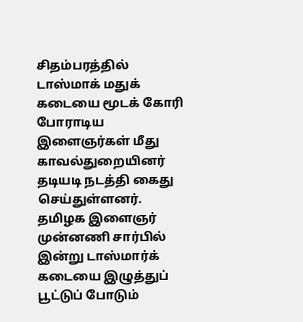சிதம்பரத்தில் டாஸ்மாக் மதுக் கடையை மூடக் கோரி போராடிய இளைஞர்கள் மீது காவல்துறையினர் தடியடி நடத்தி கைது செய்துள்ளனர்.
தமிழக இளைஞர் முன்னணி சார்பில் இன்று டாஸ்மார்க் கடையை இழுத்துப் பூட்டுப் போடும்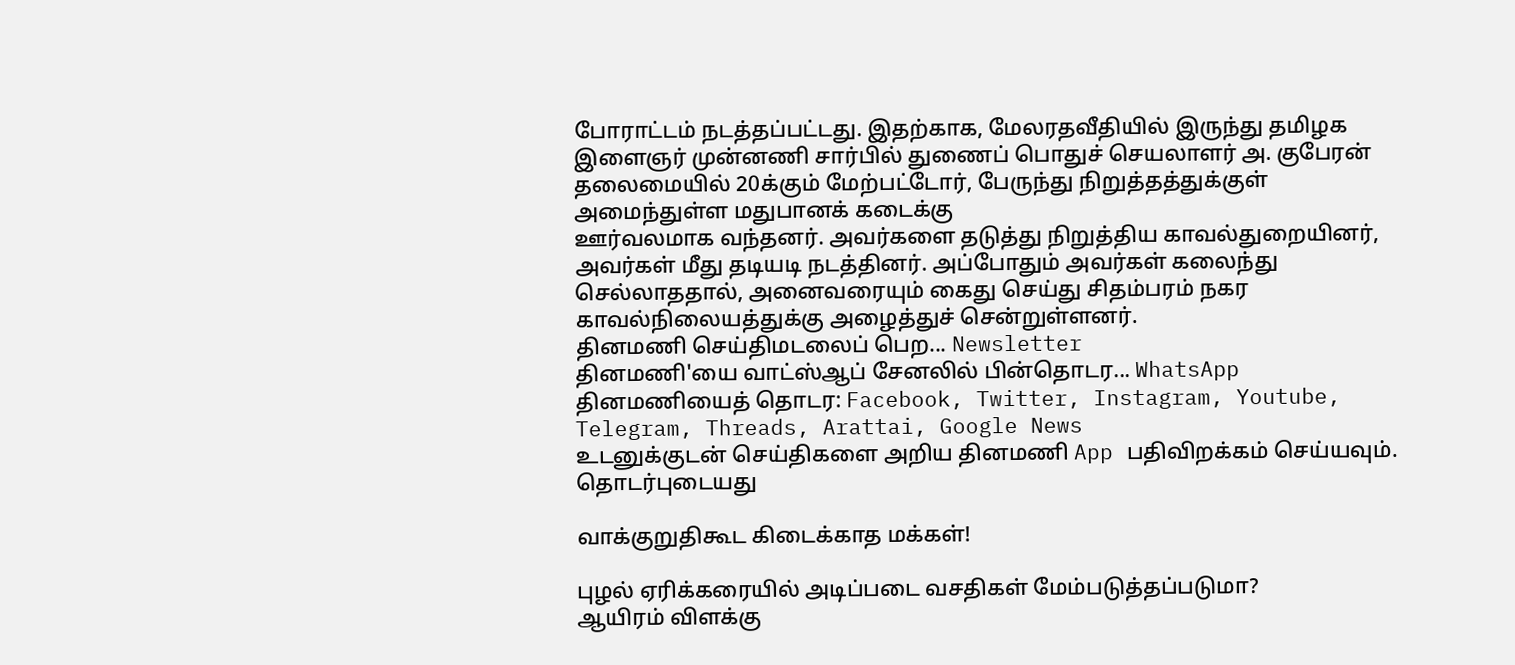போராட்டம் நடத்தப்பட்டது. இதற்காக, மேலரதவீதியில் இருந்து தமிழக இளைஞர் முன்னணி சார்பில் துணைப் பொதுச் செயலாளர் அ. குபேரன் தலைமையில் 20க்கும் மேற்பட்டோர், பேருந்து நிறுத்தத்துக்குள் அமைந்துள்ள மதுபானக் கடைக்கு
ஊர்வலமாக வந்தனர். அவர்களை தடுத்து நிறுத்திய காவல்துறையினர், அவர்கள் மீது தடியடி நடத்தினர். அப்போதும் அவர்கள் கலைந்து செல்லாததால், அனைவரையும் கைது செய்து சிதம்பரம் நகர காவல்நிலையத்துக்கு அழைத்துச் சென்றுள்ளனர்.
தினமணி செய்திமடலைப் பெற... Newsletter
தினமணி'யை வாட்ஸ்ஆப் சேனலில் பின்தொடர... WhatsApp
தினமணியைத் தொடர: Facebook, Twitter, Instagram, Youtube, Telegram, Threads, Arattai, Google News
உடனுக்குடன் செய்திகளை அறிய தினமணி App பதிவிறக்கம் செய்யவும்.
தொடர்புடையது

வாக்குறுதிகூட கிடைக்காத மக்கள்!

புழல் ஏரிக்கரையில் அடிப்படை வசதிகள் மேம்படுத்தப்படுமா?
ஆயிரம் விளக்கு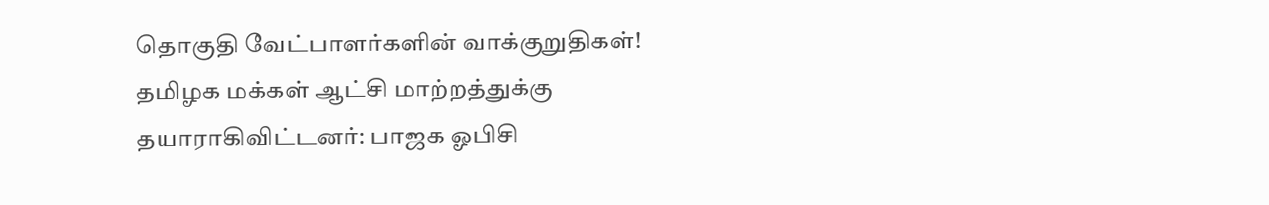தொகுதி வேட்பாளர்களின் வாக்குறுதிகள்!
தமிழக மக்கள் ஆட்சி மாற்றத்துக்கு தயாராகிவிட்டனர்: பாஜக ஓபிசி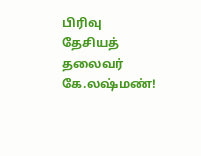பிரிவு தேசியத் தலைவர் கே.லஷ்மண்!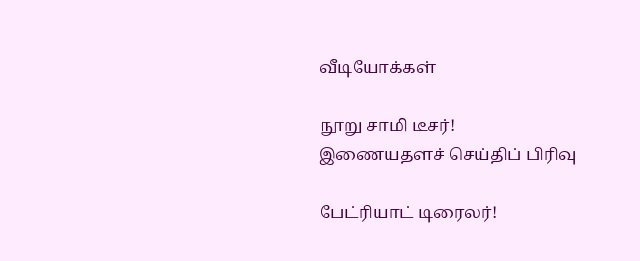வீடியோக்கள்

நூறு சாமி டீசர்!
இணையதளச் செய்திப் பிரிவு

பேட்ரியாட் டிரைலர்!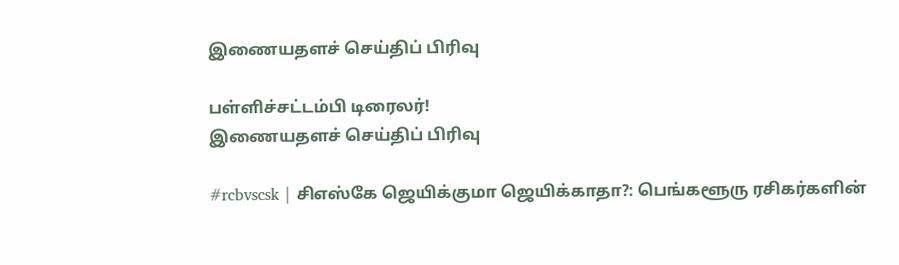இணையதளச் செய்திப் பிரிவு

பள்ளிச்சட்டம்பி டிரைலர்!
இணையதளச் செய்திப் பிரிவு

#rcbvscsk | சிஎஸ்கே ஜெயிக்குமா ஜெயிக்காதா?: பெங்களூரு ரசிகர்களின்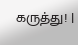கருத்து! |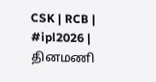CSK | RCB | #ipl2026 |
தினமணி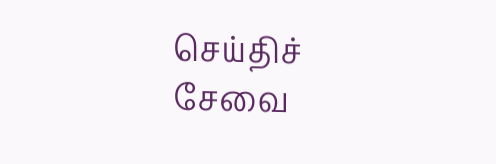செய்திச் சேவை